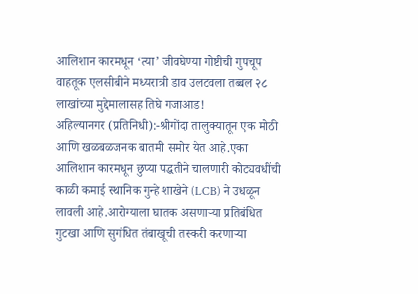आलिशान कारमधून ‘त्या’ जीवघेण्या गोष्टीची गुपचूप वाहतूक एलसीबीने मध्यरात्री डाव उलटवला तब्बल २८ लाखांच्या मुद्देमालासह तिघे गजाआड!
अहिल्यानगर (प्रतिनिधी):-श्रीगोंदा तालुक्यातून एक मोठी आणि खळबळजनक बातमी समोर येत आहे.एका आलिशान कारमधून छुप्या पद्धतीने चालणारी कोट्यवधींची काळी कमाई स्थानिक गुन्हे शाखेने (LCB) ने उधळून लावली आहे.आरोग्याला घातक असणाऱ्या प्रतिबंधित गुटखा आणि सुगंधित तंबाखूची तस्करी करणाऱ्या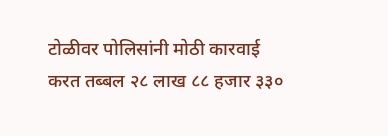टोळीवर पोलिसांनी मोठी कारवाई करत तब्बल २८ लाख ८८ हजार ३३०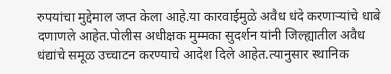रुपयांचा मुद्देमाल जप्त केला आहे.या कारवाईमुळे अवैध धंदे करणाऱ्यांचे धाबे दणाणले आहेत.पोलीस अधीक्षक मुम्मका सुदर्शन यांनी जिल्ह्यातील अवैध धंद्यांचे समूळ उच्चाटन करण्याचे आदेश दिले आहेत.त्यानुसार स्थानिक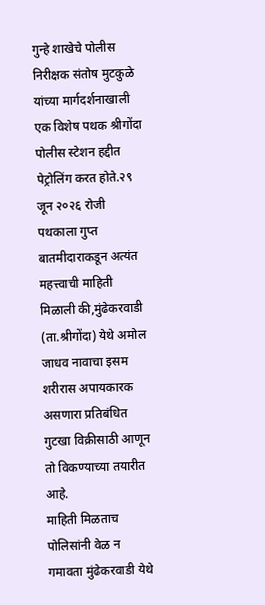गुन्हे शाखेचे पोलीस निरीक्षक संतोष मुटकुळे यांच्या मार्गदर्शनाखाली एक विशेष पथक श्रीगोंदा पोलीस स्टेशन हद्दीत पेट्रोलिंग करत होते.२९ जून २०२६ रोजी पथकाला गुप्त बातमीदाराकडून अत्यंत महत्त्वाची माहिती मिळाली की,मुंढेकरवाडी (ता.श्रीगोंदा) येथे अमोल जाधव नावाचा इसम शरीरास अपायकारक असणारा प्रतिबंधित गुटखा विक्रीसाठी आणून तो विकण्याच्या तयारीत आहे.
माहिती मिळताच पोलिसांनी वेळ न गमावता मुंढेकरवाडी येथे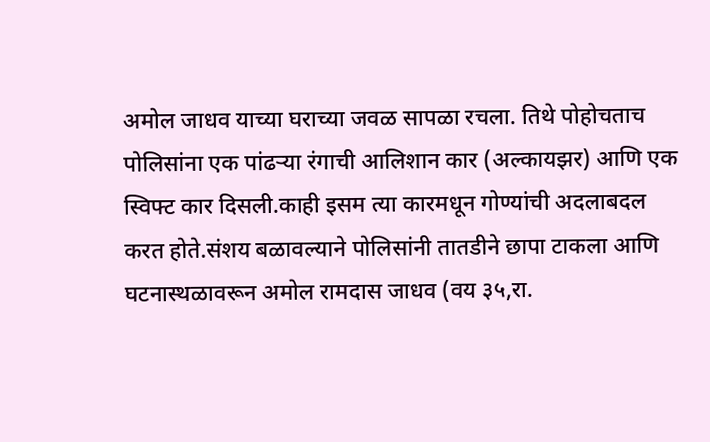अमोल जाधव याच्या घराच्या जवळ सापळा रचला. तिथे पोहोचताच पोलिसांना एक पांढऱ्या रंगाची आलिशान कार (अल्कायझर) आणि एक स्विफ्ट कार दिसली.काही इसम त्या कारमधून गोण्यांची अदलाबदल करत होते.संशय बळावल्याने पोलिसांनी तातडीने छापा टाकला आणि घटनास्थळावरून अमोल रामदास जाधव (वय ३५,रा.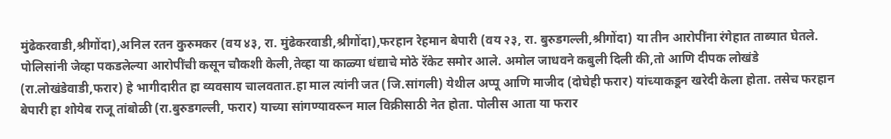मुंढेकरवाडी,श्रीगोंदा),अनिल रतन कुरुमकर (वय ४३, रा. मुंढेकरवाडी,श्रीगोंदा),फरहान रेहमान बेपारी (वय २३, रा. बुरुडगल्ली,श्रीगोंदा) या तीन आरोपींना रंगेहात ताब्यात घेतले.
पोलिसांनी जेव्हा पकडलेल्या आरोपींची कसून चौकशी केली,तेव्हा या काळ्या धंद्याचे मोठे रॅकेट समोर आले. अमोल जाधवने कबुली दिली की,तो आणि दीपक लोखंडे (रा.लोखंडेवाडी,फरार) हे भागीदारीत हा व्यवसाय चालवतात.हा माल त्यांनी जत (जि.सांगली) येथील अप्पू आणि माजीद (दोघेही फरार) यांच्याकडून खरेदी केला होता. तसेच फरहान बेपारी हा शोयेब राजू तांबोळी (रा.बुरुडगल्ली, फरार) याच्या सांगण्यावरून माल विक्रीसाठी नेत होता. पोलीस आता या फरार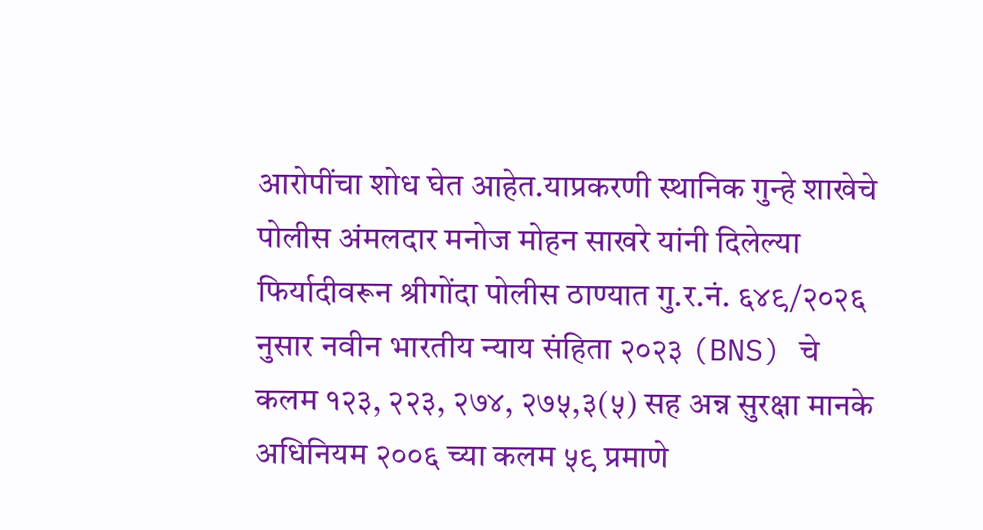आरोपींचा शोध घेत आहेत.याप्रकरणी स्थानिक गुन्हे शाखेचे पोलीस अंमलदार मनोज मोहन साखरे यांनी दिलेल्या फिर्यादीवरून श्रीगोंदा पोलीस ठाण्यात गु.र.नं. ६४९/२०२६ नुसार नवीन भारतीय न्याय संहिता २०२३ (BNS) चे कलम १२३, २२३, २७४, २७५,३(५) सह अन्न सुरक्षा मानके अधिनियम २००६ च्या कलम ५९ प्रमाणे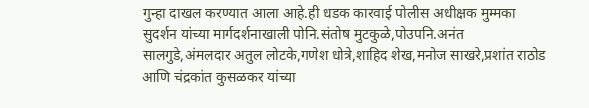गुन्हा दाखल करण्यात आला आहे.ही धडक कारवाई पोलीस अधीक्षक मुम्मका सुदर्शन यांच्या मार्गदर्शनाखाली पोनि.संतोष मुटकुळे,पोउपनि.अनंत सालगुडे,अंमलदार अतुल लोटके,गणेश धोत्रे,शाहिद शेख,मनोज साखरे,प्रशांत राठोड आणि चंद्रकांत कुसळकर यांच्या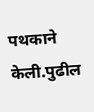पथकाने केली.पुढील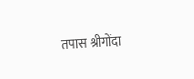तपास श्रीगोंदा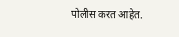पोलीस करत आहेत.